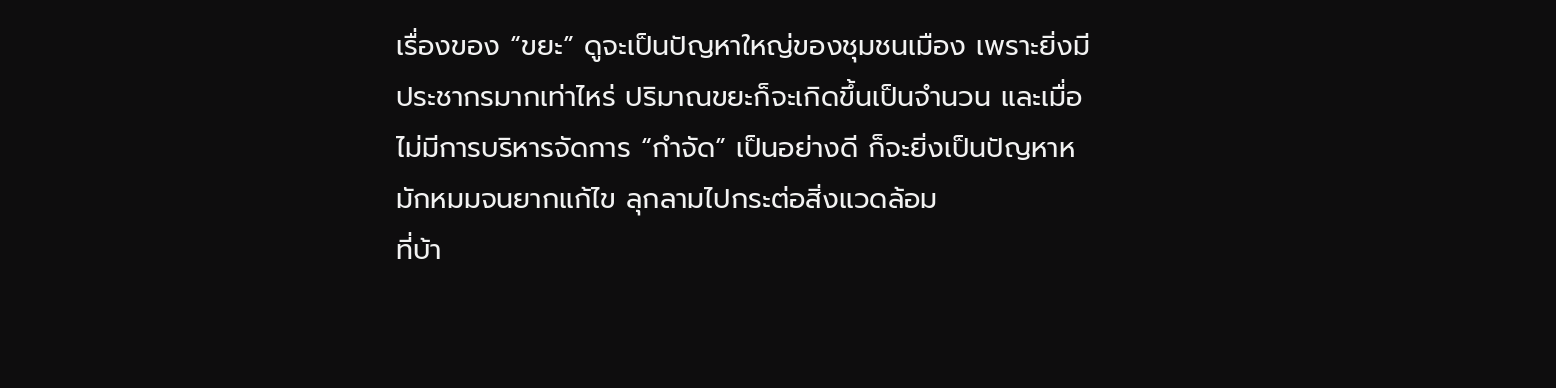เรื่องของ “ขยะ” ดูจะเป็นปัญหาใหญ่ของชุมชนเมือง เพราะยิ่งมีประชากรมากเท่าไหร่ ปริมาณขยะก็จะเกิดขึ้นเป็นจำนวน และเมื่อไม่มีการบริหารจัดการ “กำจัด” เป็นอย่างดี ก็จะยิ่งเป็นปัญหาหมักหมมจนยากแก้ไข ลุกลามไปกระต่อสิ่งแวดล้อม
ที่บ้า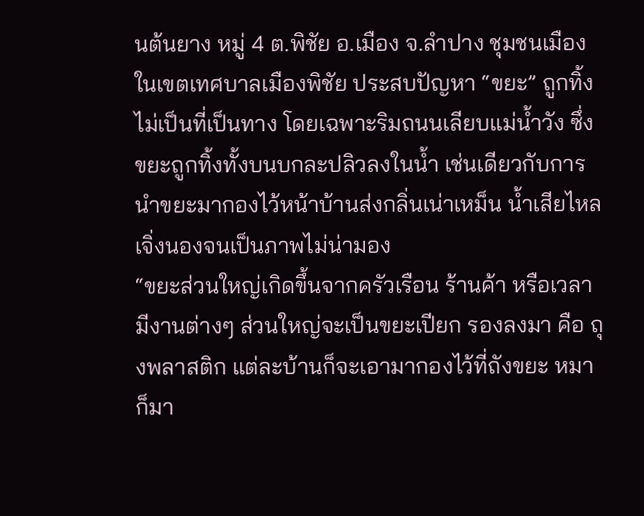นต้นยาง หมู่ 4 ต.พิชัย อ.เมือง จ.ลำปาง ชุมชนเมืองในเขตเทศบาลเมืองพิชัย ประสบปัญหา “ขยะ” ถูกทิ้งไม่เป็นที่เป็นทาง โดยเฉพาะริมถนนเลียบแม่น้ำวัง ซึ่งขยะถูกทิ้งทั้งบนบกละปลิวลงในน้ำ เช่นเดียวกับการนำขยะมากองไว้หน้าบ้านส่งกลิ่นเน่าเหม็น น้ำเสียไหลเจิ่งนองจนเป็นภาพไม่น่ามอง
“ขยะส่วนใหญ่เกิดขึ้นจากครัวเรือน ร้านค้า หรือเวลามีงานต่างๆ ส่วนใหญ่จะเป็นขยะเปียก รองลงมา คือ ถุงพลาสติก แต่ละบ้านก็จะเอามากองไว้ที่ถังขยะ หมาก็มา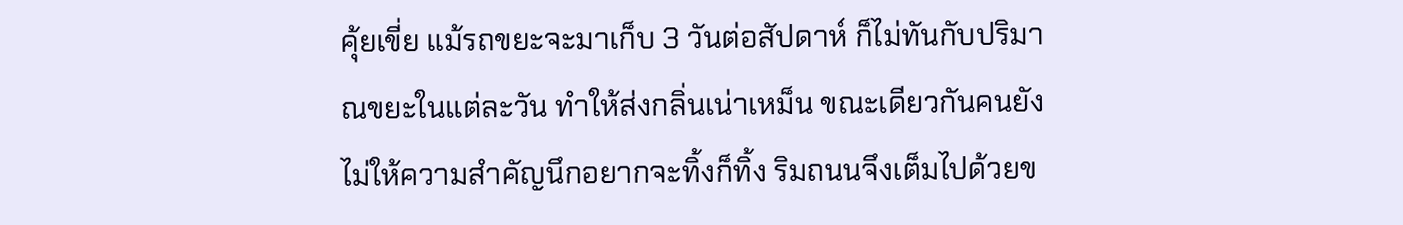คุ้ยเขี่ย แม้รถขยะจะมาเก็บ 3 วันต่อสัปดาห์ ก็ไม่ทันกับปริมาณขยะในแต่ละวัน ทำให้ส่งกลิ่นเน่าเหม็น ขณะเดียวกันคนยังไม่ให้ความสำคัญนึกอยากจะทิ้งก็ทิ้ง ริมถนนจึงเต็มไปด้วยข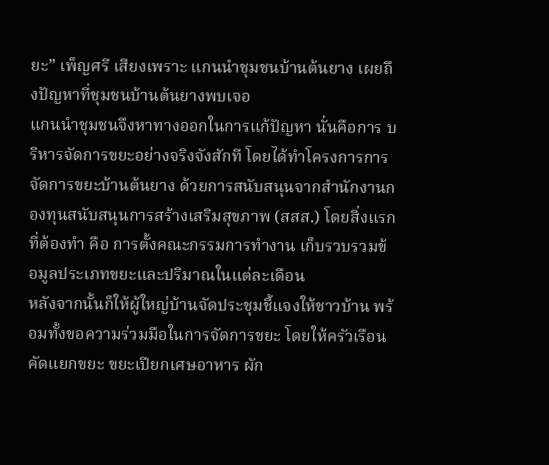ยะ” เพ็ญศรี เสียงเพราะ แกนนำชุมชนบ้านต้นยาง เผยถึงปัญหาที่ชุมชนบ้านต้นยางพบเจอ
แกนนำชุมชนจึงหาทางออกในการแก้ปัญหา นั่นคือการ บริหารจัดการขยะอย่างจริงจังสักที โดยได้ทำโครงการการจัดการขยะบ้านต้นยาง ด้วยการสนับสนุนจากสำนักงานกองทุนสนับสนุนการสร้างเสริมสุขภาพ (สสส.) โดยสิ่งแรกที่ต้องทำ คือ การตั้งคณะกรรมการทำงาน เก็บรวบรวมข้อมูลประเภทขยะและปริมาณในแต่ละเดือน
หลังจากนั้นก็ให้ผู้ใหญ่บ้านจัดประชุมชี้แจงให้ชาวบ้าน พร้อมทั้งขอความร่วมมือในการจัดการขยะ โดยให้ครัวเรือนคัดแยกขยะ ขยะเปียกเศษอาหาร ผัก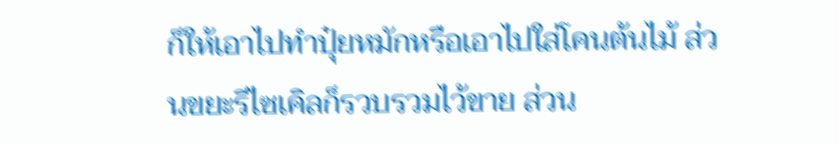ก็ให้เอาไปทำปุ๋ยหมักหรือเอาไปใส่โคนต้นไม้ ส่วนขยะรีไซเคิลก็รวบรวมไว้ขาย ส่วน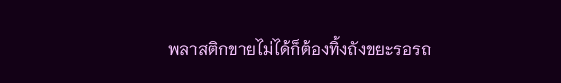พลาสติกขายไม่ได้ก็ต้องทิ้งถังขยะรอรถ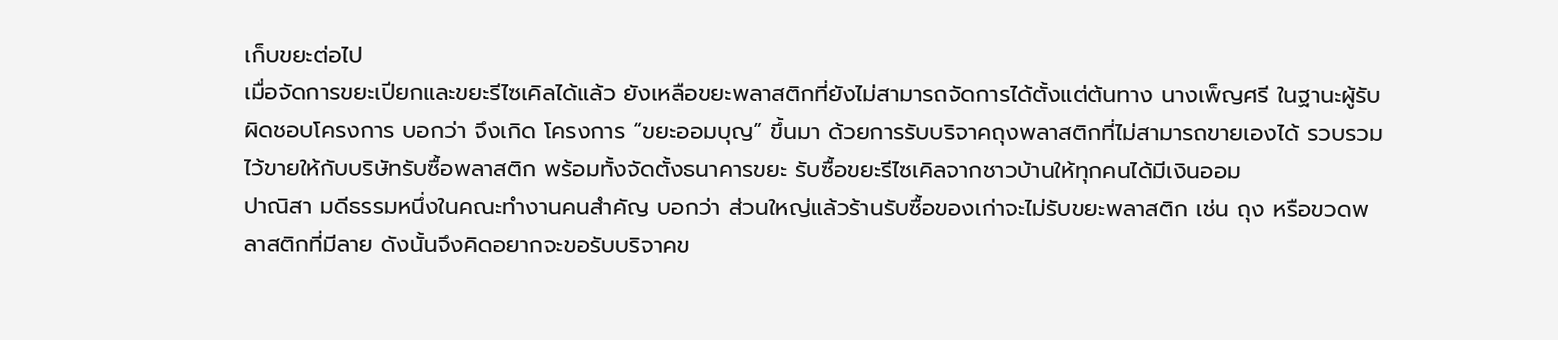เก็บขยะต่อไป
เมื่อจัดการขยะเปียกและขยะรีไซเคิลได้แล้ว ยังเหลือขยะพลาสติกที่ยังไม่สามารถจัดการได้ตั้งแต่ต้นทาง นางเพ็ญศรี ในฐานะผู้รับผิดชอบโครงการ บอกว่า จึงเกิด โครงการ “ขยะออมบุญ” ขึ้นมา ด้วยการรับบริจาคถุงพลาสติกที่ไม่สามารถขายเองได้ รวบรวมไว้ขายให้กับบริษัทรับซื้อพลาสติก พร้อมทั้งจัดตั้งธนาคารขยะ รับซื้อขยะรีไซเคิลจากชาวบ้านให้ทุกคนได้มีเงินออม
ปาณิสา มดีธรรมหนึ่งในคณะทำงานคนสำคัญ บอกว่า ส่วนใหญ่แล้วร้านรับซื้อของเก่าจะไม่รับขยะพลาสติก เช่น ถุง หรือขวดพลาสติกที่มีลาย ดังนั้นจึงคิดอยากจะขอรับบริจาคข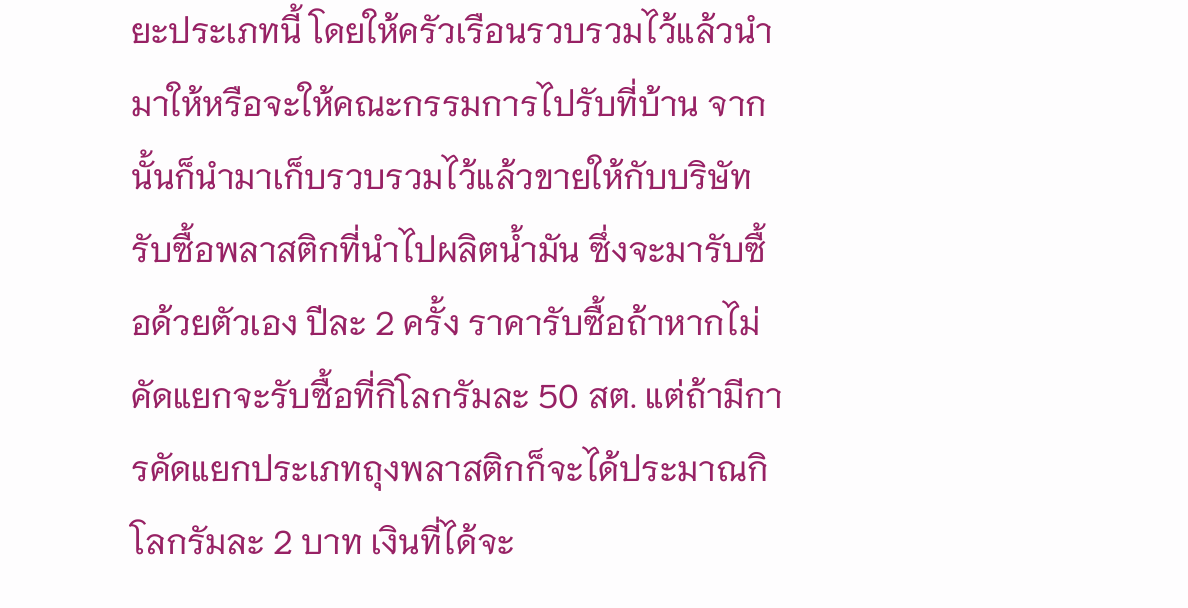ยะประเภทนี้ โดยให้ครัวเรือนรวบรวมไว้แล้วนำมาให้หรือจะให้คณะกรรมการไปรับที่บ้าน จากนั้นก็นำมาเก็บรวบรวมไว้แล้วขายให้กับบริษัทรับซื้อพลาสติกที่นำไปผลิตน้ำมัน ซึ่งจะมารับซื้อด้วยตัวเอง ปีละ 2 ครั้ง ราคารับซื้อถ้าหากไม่คัดแยกจะรับซื้อที่กิโลกรัมละ 50 สต. แต่ถ้ามีการคัดแยกประเภทถุงพลาสติกก็จะได้ประมาณกิโลกรัมละ 2 บาท เงินที่ได้จะ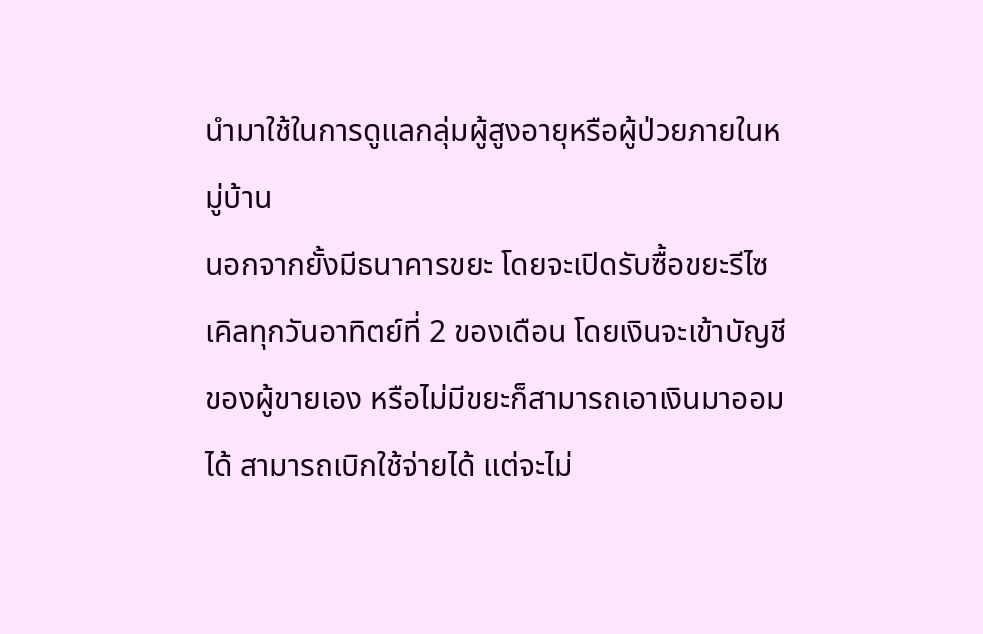นำมาใช้ในการดูแลกลุ่มผู้สูงอายุหรือผู้ป่วยภายในหมู่บ้าน
นอกจากยั้งมีธนาคารขยะ โดยจะเปิดรับซื้อขยะรีไซเคิลทุกวันอาทิตย์ที่ 2 ของเดือน โดยเงินจะเข้าบัญชีของผู้ขายเอง หรือไม่มีขยะก็สามารถเอาเงินมาออมได้ สามารถเบิกใช้จ่ายได้ แต่จะไม่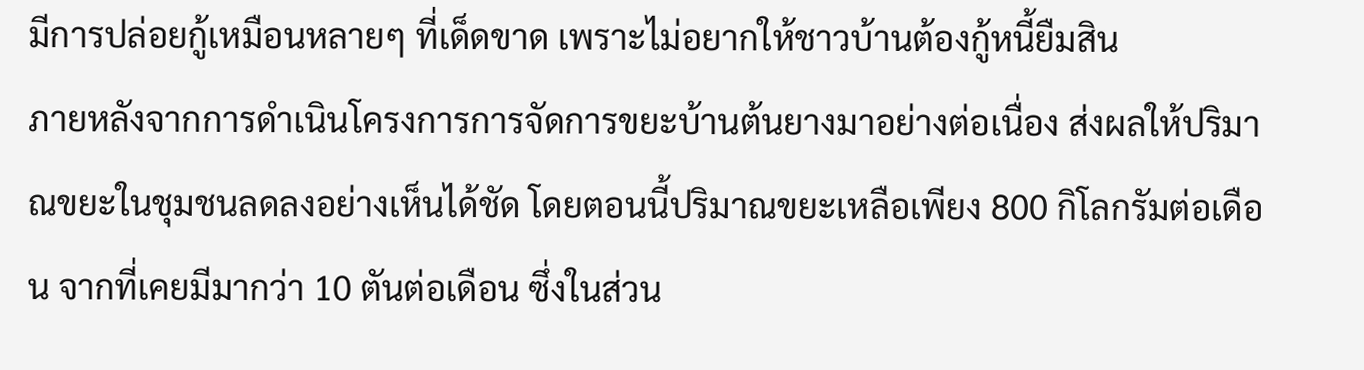มีการปล่อยกู้เหมือนหลายๆ ที่เด็ดขาด เพราะไม่อยากให้ชาวบ้านต้องกู้หนี้ยืมสิน
ภายหลังจากการดำเนินโครงการการจัดการขยะบ้านต้นยางมาอย่างต่อเนื่อง ส่งผลให้ปริมาณขยะในชุมชนลดลงอย่างเห็นได้ชัด โดยตอนนี้ปริมาณขยะเหลือเพียง 800 กิโลกรัมต่อเดือน จากที่เคยมีมากว่า 10 ตันต่อเดือน ซึ่งในส่วน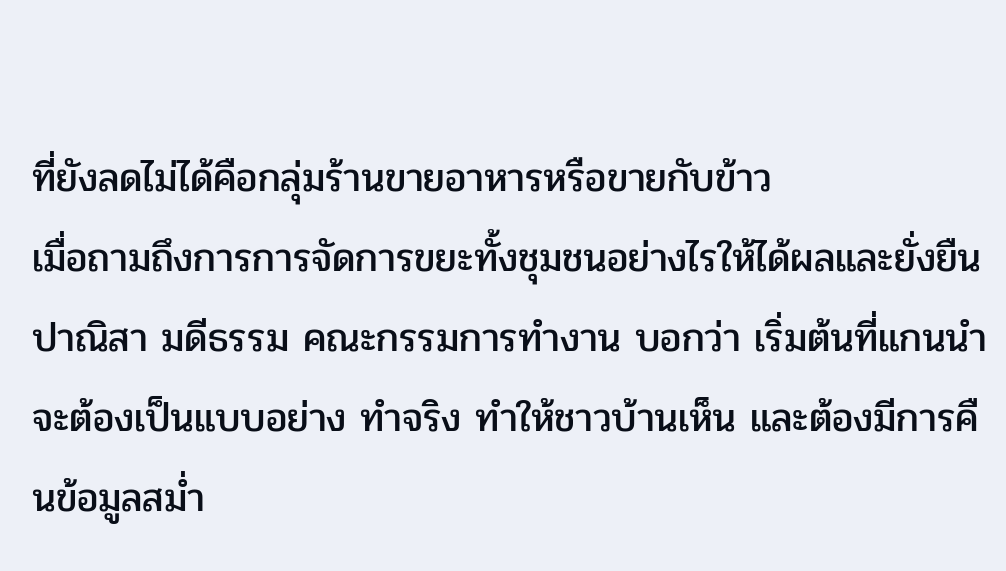ที่ยังลดไม่ได้คือกลุ่มร้านขายอาหารหรือขายกับข้าว
เมื่อถามถึงการการจัดการขยะทั้งชุมชนอย่างไรให้ได้ผลและยั่งยืน ปาณิสา มดีธรรม คณะกรรมการทำงาน บอกว่า เริ่มต้นที่แกนนำจะต้องเป็นแบบอย่าง ทำจริง ทำให้ชาวบ้านเห็น และต้องมีการคืนข้อมูลสม่ำ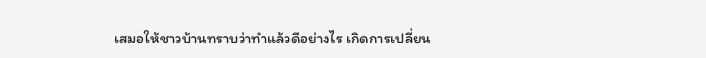เสมอให้ชาวบ้านทราบว่าทำแล้วดีอย่างไร เกิดการเปลี่ยน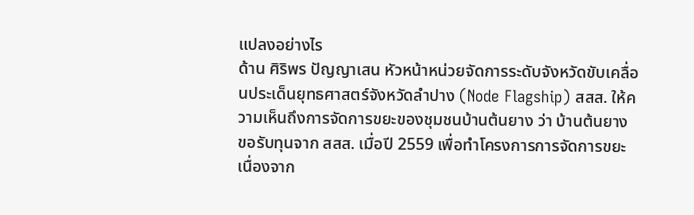แปลงอย่างไร
ด้าน ศิริพร ปัญญาเสน หัวหน้าหน่วยจัดการระดับจังหวัดขับเคลื่อนประเด็นยุทธศาสตร์จังหวัดลำปาง (Node Flagship) สสส. ให้ความเห็นถึงการจัดการขยะของชุมชนบ้านต้นยาง ว่า บ้านต้นยาง ขอรับทุนจาก สสส. เมื่อปี 2559 เพื่อทำโครงการการจัดการขยะ เนื่องจาก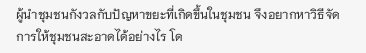ผู้นำชุมชนกังวลกับปัญหาขยะที่เกิดขึ้นในชุมชน จึงอยากหาวิธีจัดการให้ชุมชนสะอาดได้อย่างไร โด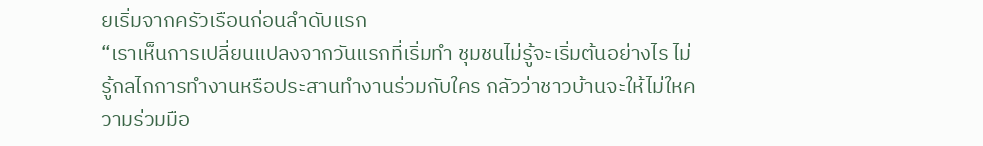ยเริ่มจากครัวเรือนก่อนลำดับแรก
“เราเห็นการเปลี่ยนแปลงจากวันแรกที่เริ่มทำ ชุมชนไม่รู้จะเริ่มต้นอย่างไร ไม่รู้กลไกการทำงานหรือประสานทำงานร่วมกับใคร กลัวว่าชาวบ้านจะให้ไม่ใหความร่วมมือ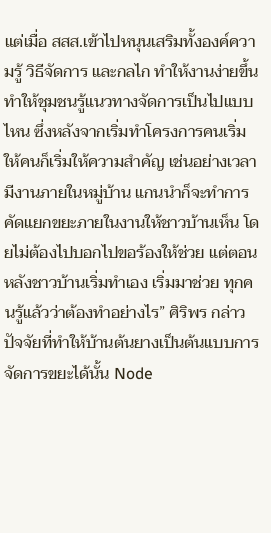แต่เมื่อ สสส.เข้าไปหนุนเสริมทั้งองค์ความรู้ วิธีจัดการ และกลไก ทำให้งานง่ายขึ้น ทำให้ชุมชนรู้แนวทางจัดการเป็นไปแบบไหน ซึ่งหลังจากเริ่มทำโครงการคนเริ่มให้คนก็เริ่มให้ความสำคัญ เช่นอย่างเวลามีงานภายในหมู่บ้าน แกนนำก็จะทำการคัดแยกขยะภายในงานให้ชาวบ้านเห็น โดยไม่ต้องไปบอกไปขอร้องให้ช่วย แต่ตอนหลังชาวบ้านเริ่มทำเอง เริ่มมาช่วย ทุกคนรู้แล้วว่าต้องทำอย่างไร” ศิริพร กล่าว
ปัจจัยที่ทำให้บ้านต้นยางเป็นต้นแบบการจัดการขยะได้นั้น Node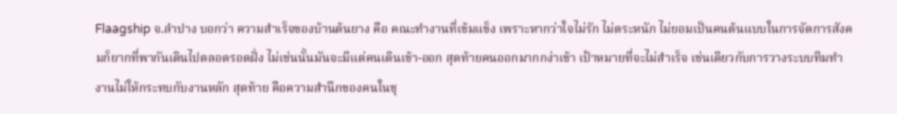Flaagship จ.ลำปาง บอกว่า ความสำเร็จของบ้านต้นยาง คือ คณะทำงานที่เข้มแข็ง เพราะหากว่าใจไม่รัก ไม่ตระหนัก ไม่ยอมเป็นคนต้นแบบในการจัดการสังคมก็ยากที่พากันเดินไปตลอดรอดฝั่ง ไม่เช่นนั้นมันจะมีแต่คนเดินเข้า-ออก สุดท้ายคนออกมากกง่าเข้า เป้าหมายที่จะไม่สำเร็จ เช่นเดียวกับการวางระบบทีมทำงานไม่ให้กระทบกับงานหลัก สุดท้าย คือความสำนึกของคนในชุ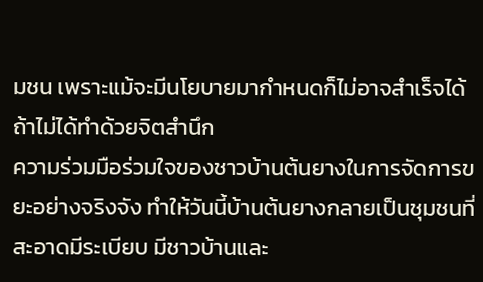มชน เพราะแม้จะมีนโยบายมากำหนดก็ไม่อาจสำเร็จได้ถ้าไม่ได้ทำด้วยจิตสำนึก
ความร่วมมือร่วมใจของชาวบ้านต้นยางในการจัดการขยะอย่างจริงจัง ทำให้วันนี้บ้านต้นยางกลายเป็นชุมชนที่สะอาดมีระเบียบ มีชาวบ้านและ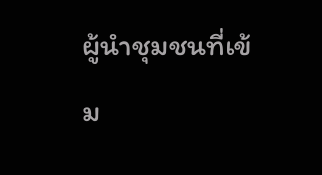ผู้นำชุมชนที่เข้ม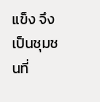แข็ง จึงเป็นชุมชนที่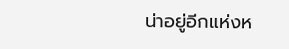น่าอยู่อีกแห่งห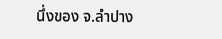นึ่งของ จ.ลำปาง